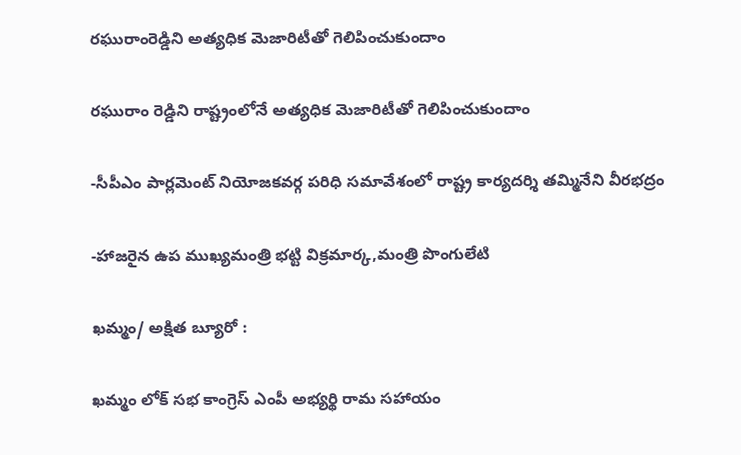రఘురాంరెడ్డిని అత్యధిక మెజారిటీతో గెలిపించుకుందాం

రఘురాం రెడ్డిని రాష్ట్రంలోనే అత్యధిక మెజారిటీతో గెలిపించుకుందాం

-సీపీఎం పార్లమెంట్ నియోజకవర్గ పరిధి సమావేశంలో రాష్ట్ర కార్యదర్శి తమ్మినేని వీరభద్రం

-హాజరైన ఉప ముఖ్యమంత్రి భట్టి విక్రమార్క,మంత్రి పొంగులేటి

ఖమ్మం/ అక్షిత బ్యూరో :

ఖమ్మం లోక్ సభ కాంగ్రెస్ ఎంపీ అభ్యర్థి రామ సహాయం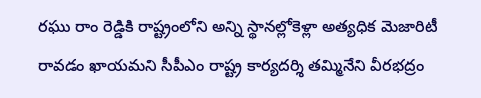రఘు రాం రెడ్డికి రాష్ట్రంలోని అన్ని స్థానల్లోకెళ్లా అత్యధిక మెజారిటీ రావడం ఖాయమని సీపీఎం రాష్ట్ర కార్యదర్శి తమ్మినేని వీరభద్రం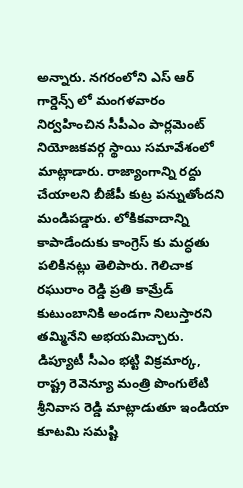అన్నారు. నగరంలోని ఎస్ ఆర్ గార్డెన్స్ లో మంగళవారం నిర్వహించిన సీపీఎం పార్లమెంట్ నియోజకవర్గ స్థాయి సమావేశంలో మాట్లాడారు. రాజ్యాంగాన్ని రద్దు చేయాలని బీజేపీ కుట్ర పన్నుతోందని మండిపడ్డారు. లోకికవాదాన్ని కాపాడేందుకు కాంగ్రెస్ కు మద్ధతు పలికినట్లు తెలిపారు. గెలిచాక రఘురాం రెడ్డి ప్రతి కామ్రేడ్ కుటుంబానికి అండగా నిలుస్తారని తమ్మినేని అభయమిచ్చారు.
డిప్యూటీ సీఎం భట్టి విక్రమార్క, రాష్ట్ర రెవెన్యూ మంత్రి పొంగులేటి శ్రీనివాస రెడ్డి మాట్లాడుతూ ఇండియా కూటమి సమష్టి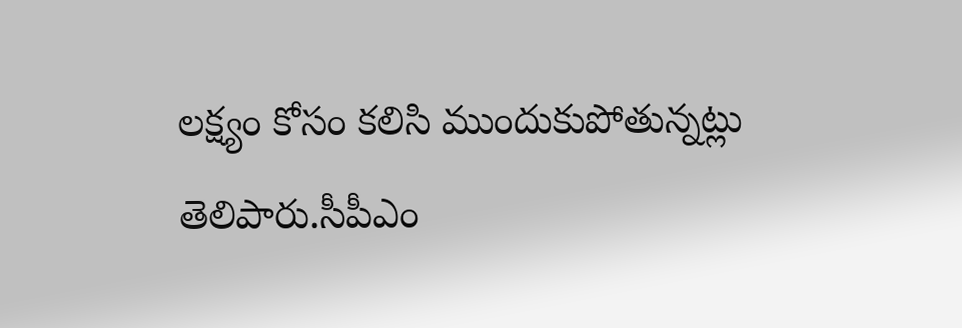లక్ష్యం కోసం కలిసి ముందుకుపోతున్నట్లు తెలిపారు.సీపీఎం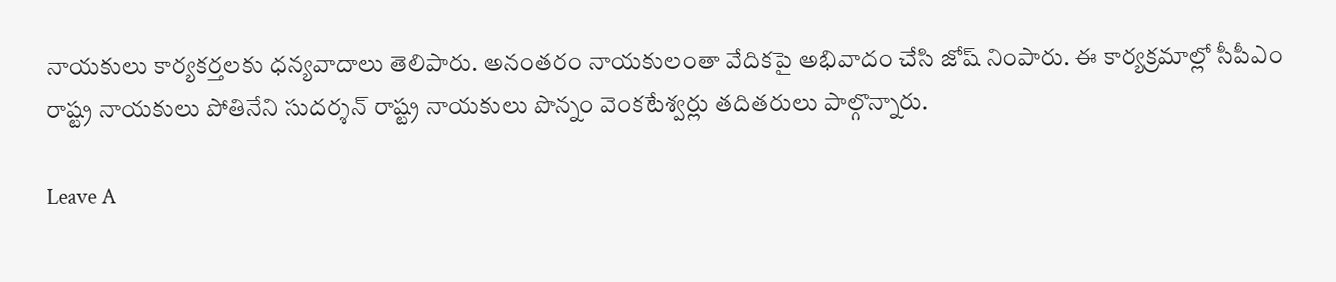నాయకులు కార్యకర్తలకు ధన్యవాదాలు తెలిపారు. అనంతరం నాయకులంతా వేదికపై అభివాదం చేసి జోష్ నింపారు. ఈ కార్యక్రమాల్లో సీపీఎం రాష్ట్ర నాయకులు పోతినేని సుదర్శన్ రాష్ట్ర నాయకులు పొన్నం వెంకటేశ్వర్లు తదితరులు పాల్గొన్నారు.

Leave A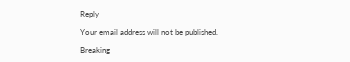Reply

Your email address will not be published.

Breaking